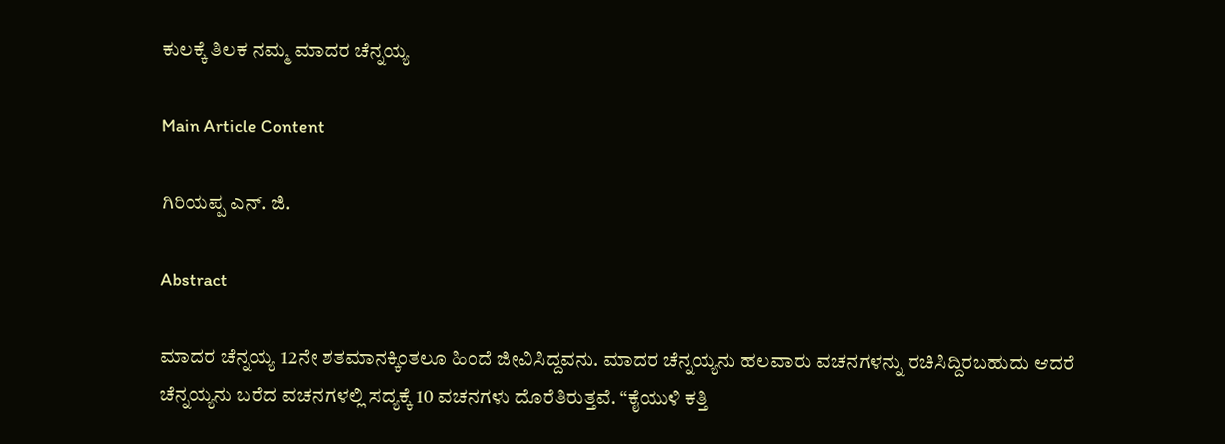ಕುಲಕ್ಕೆ ತಿಲಕ ನಮ್ಮ ಮಾದರ ಚೆನ್ನಯ್ಯ

Main Article Content

ಗಿರಿಯಪ್ಪ ಎನ್. ಜಿ.

Abstract

ಮಾದರ ಚೆನ್ನಯ್ಯ 12ನೇ ಶತಮಾನಕ್ಕಿಂತಲೂ ಹಿಂದೆ ಜೀವಿಸಿದ್ದವನು. ಮಾದರ ಚೆನ್ನಯ್ಯನು ಹಲವಾರು ವಚನಗಳನ್ನು ರಚಿಸಿದ್ದಿರಬಹುದು ಆದರೆ ಚೆನ್ನಯ್ಯನು ಬರೆದ ವಚನಗಳಲ್ಲಿ ಸದ್ಯಕ್ಕೆ 10 ವಚನಗಳು ದೊರೆತಿರುತ್ತವೆ. “ಕೈಯುಳಿ ಕತ್ತಿ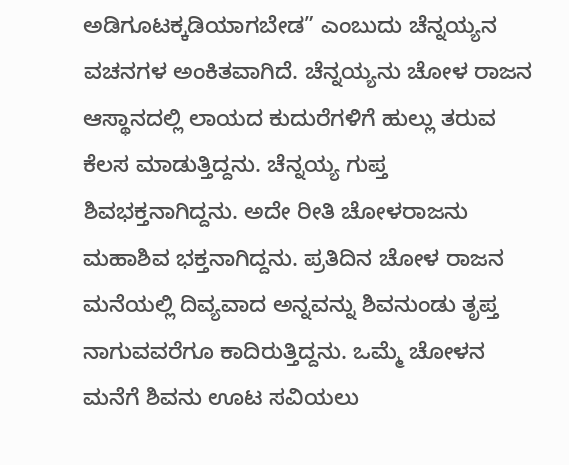ಅಡಿಗೂಟಕ್ಕಡಿಯಾಗಬೇಡ” ಎಂಬುದು ಚೆನ್ನಯ್ಯನ ವಚನಗಳ ಅಂಕಿತವಾಗಿದೆ. ಚೆನ್ನಯ್ಯನು ಚೋಳ ರಾಜನ ಆಸ್ಥಾನದಲ್ಲಿ ಲಾಯದ ಕುದುರೆಗಳಿಗೆ ಹುಲ್ಲು ತರುವ ಕೆಲಸ ಮಾಡುತ್ತಿದ್ದನು. ಚೆನ್ನಯ್ಯ ಗುಪ್ತ ಶಿವಭಕ್ತನಾಗಿದ್ದನು. ಅದೇ ರೀತಿ ಚೋಳರಾಜನು ಮಹಾಶಿವ ಭಕ್ತನಾಗಿದ್ದನು. ಪ್ರತಿದಿನ ಚೋಳ ರಾಜನ ಮನೆಯಲ್ಲಿ ದಿವ್ಯವಾದ ಅನ್ನವನ್ನು ಶಿವನುಂಡು ತೃಪ್ತ ನಾಗುವವರೆಗೂ ಕಾದಿರುತ್ತಿದ್ದನು. ಒಮ್ಮೆ ಚೋಳನ ಮನೆಗೆ ಶಿವನು ಊಟ ಸವಿಯಲು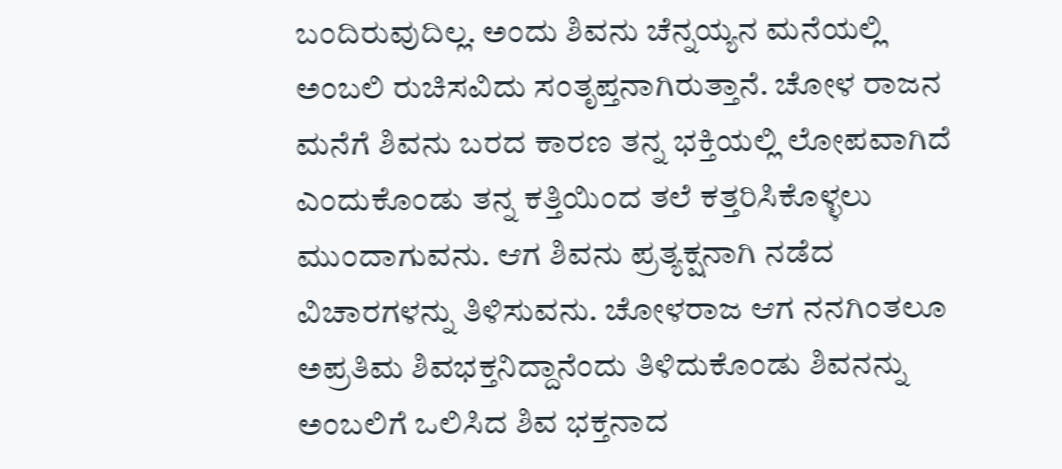ಬಂದಿರುವುದಿಲ್ಲ. ಅಂದು ಶಿವನು ಚೆನ್ನಯ್ಯನ ಮನೆಯಲ್ಲಿ ಅಂಬಲಿ ರುಚಿಸವಿದು ಸಂತೃಪ್ತನಾಗಿರುತ್ತಾನೆ. ಚೋಳ ರಾಜನ ಮನೆಗೆ ಶಿವನು ಬರದ ಕಾರಣ ತನ್ನ ಭಕ್ತಿಯಲ್ಲಿ ಲೋಪವಾಗಿದೆ ಎಂದುಕೊಂಡು ತನ್ನ ಕತ್ತಿಯಿಂದ ತಲೆ ಕತ್ತರಿಸಿಕೊಳ್ಳಲು ಮುಂದಾಗುವನು. ಆಗ ಶಿವನು ಪ್ರತ್ಯಕ್ಷನಾಗಿ ನಡೆದ ವಿಚಾರಗಳನ್ನು ತಿಳಿಸುವನು. ಚೋಳರಾಜ ಆಗ ನನಗಿಂತಲೂ ಅಪ್ರತಿಮ ಶಿವಭಕ್ತನಿದ್ದಾನೆಂದು ತಿಳಿದುಕೊಂಡು ಶಿವನನ್ನು ಅಂಬಲಿಗೆ ಒಲಿಸಿದ ಶಿವ ಭಕ್ತನಾದ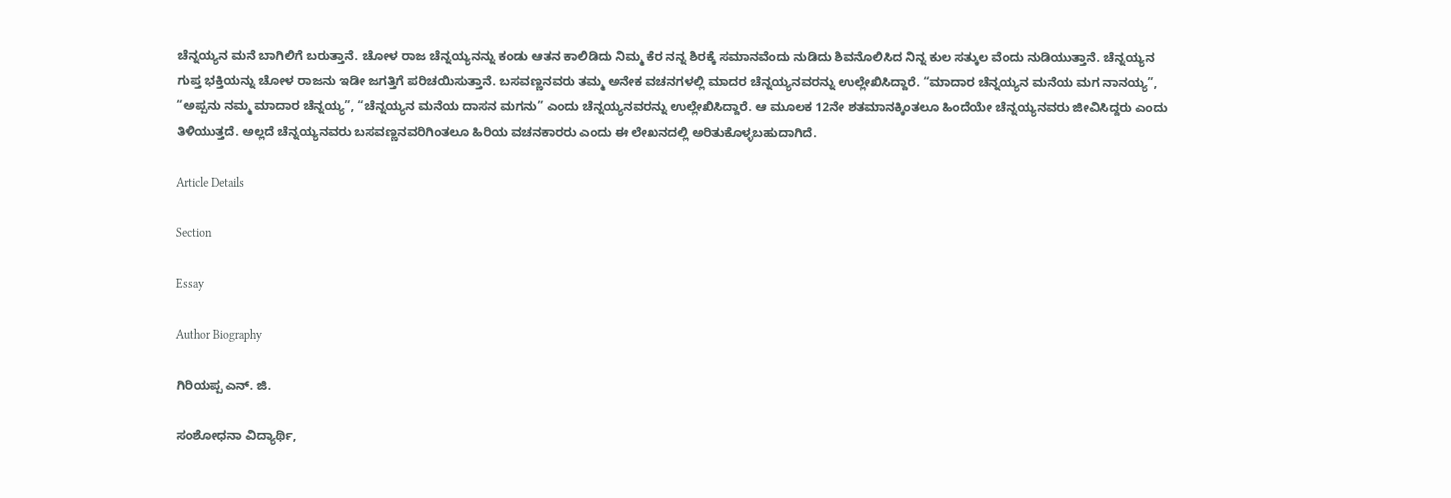ಚೆನ್ನಯ್ಯನ ಮನೆ ಬಾಗಿಲಿಗೆ ಬರುತ್ತಾನೆ. ಚೋಳ ರಾಜ ಚೆನ್ನಯ್ಯನನ್ನು ಕಂಡು ಆತನ ಕಾಲಿಡಿದು ನಿಮ್ಮ ಕೆರ ನನ್ನ ಶಿರಕ್ಕೆ ಸಮಾನವೆಂದು ನುಡಿದು ಶಿವನೊಲಿಸಿದ ನಿನ್ನ ಕುಲ ಸತ್ಕುಲ ವೆಂದು ನುಡಿಯುತ್ತಾನೆ. ಚೆನ್ನಯ್ಯನ ಗುಪ್ತ ಭಕ್ತಿಯನ್ನು ಚೋಳ ರಾಜನು ಇಡೀ ಜಗತ್ತಿಗೆ ಪರಿಚಯಿಸುತ್ತಾನೆ. ಬಸವಣ್ಣನವರು ತಮ್ಮ ಅನೇಕ ವಚನಗಳಲ್ಲಿ ಮಾದರ ಚೆನ್ನಯ್ಯನವರನ್ನು ಉಲ್ಲೇಖಿಸಿದ್ದಾರೆ. “ಮಾದಾರ ಚೆನ್ನಯ್ಯನ ಮನೆಯ ಮಗ ನಾನಯ್ಯ”, “ಅಪ್ಪನು ನಮ್ಮ ಮಾದಾರ ಚೆನ್ನಯ್ಯ”, “ಚೆನ್ನಯ್ಯನ ಮನೆಯ ದಾಸನ ಮಗನು” ಎಂದು ಚೆನ್ನಯ್ಯನವರನ್ನು ಉಲ್ಲೇಖಿಸಿದ್ದಾರೆ. ಆ ಮೂಲಕ 12ನೇ ಶತಮಾನಕ್ಕಿಂತಲೂ ಹಿಂದೆಯೇ ಚೆನ್ನಯ್ಯನವರು ಜೀವಿಸಿದ್ದರು ಎಂದು ತಿಳಿಯುತ್ತದೆ. ಅಲ್ಲದೆ ಚೆನ್ನಯ್ಯನವರು ಬಸವಣ್ಣನವರಿಗಿಂತಲೂ ಹಿರಿಯ ವಚನಕಾರರು ಎಂದು ಈ ಲೇಖನದಲ್ಲಿ ಅರಿತುಕೊಳ್ಳಬಹುದಾಗಿದೆ.

Article Details

Section

Essay

Author Biography

ಗಿರಿಯಪ್ಪ ಎನ್. ಜಿ.

ಸಂಶೋಧನಾ ವಿದ್ಯಾರ್ಥಿ,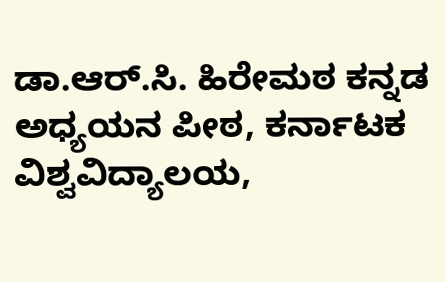ಡಾ.ಆರ್.ಸಿ. ಹಿರೇಮಠ ಕನ್ನಡ ಅಧ್ಯಯನ ಪೀಠ, ಕರ್ನಾಟಕ ವಿಶ್ವವಿದ್ಯಾಲಯ,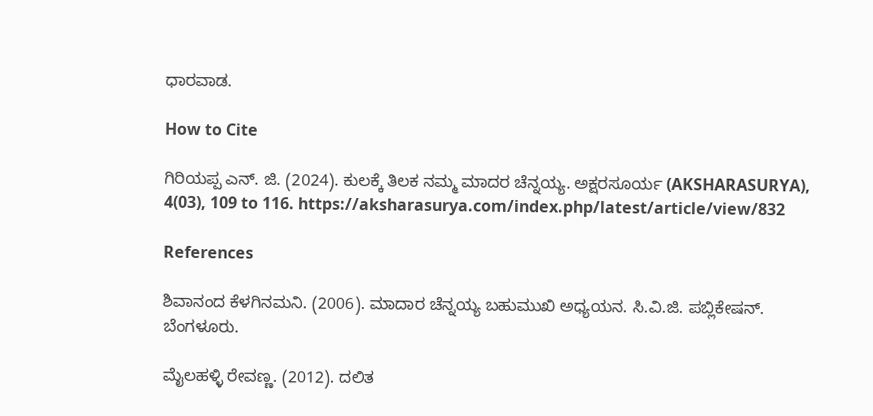ಧಾರವಾಡ.

How to Cite

ಗಿರಿಯಪ್ಪ ಎನ್. ಜಿ. (2024). ಕುಲಕ್ಕೆ ತಿಲಕ ನಮ್ಮ ಮಾದರ ಚೆನ್ನಯ್ಯ. ಅಕ್ಷರಸೂರ್ಯ (AKSHARASURYA), 4(03), 109 to 116. https://aksharasurya.com/index.php/latest/article/view/832

References

ಶಿವಾನಂದ ಕೆಳಗಿನಮನಿ. (2006). ಮಾದಾರ ಚೆನ್ನಯ್ಯ ಬಹುಮುಖಿ ಅಧ್ಯಯನ. ಸಿ.ವಿ.ಜಿ. ಪಬ್ಲಿಕೇಷನ್. ಬೆಂಗಳೂರು.

ಮೈಲಹಳ್ಳಿ ರೇವಣ್ಣ. (2012). ದಲಿತ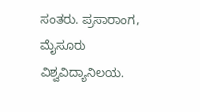ಸಂತರು. ಪ್ರಸಾರಾಂಗ, ಮೈಸೂರು ವಿಶ್ವವಿದ್ಯಾನಿಲಯ.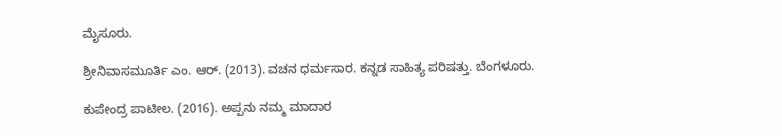ಮೈಸೂರು.

ಶ್ರೀನಿವಾಸಮೂರ್ತಿ ಎಂ. ಆರ್. (2013). ವಚನ ಧರ್ಮಸಾರ. ಕನ್ನಡ ಸಾಹಿತ್ಯ ಪರಿಷತ್ತು. ಬೆಂಗಳೂರು.

ಕುಪೇಂದ್ರ ಪಾಟೀಲ. (2016). ಅಪ್ಪನು ನಮ್ಮ ಮಾದಾರ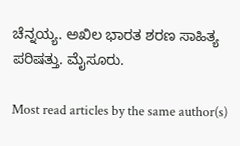ಚೆನ್ನಯ್ಯ. ಅಖಿಲ ಭಾರತ ಶರಣ ಸಾಹಿತ್ಯ ಪರಿಷತ್ತು. ಮೈಸೂರು.

Most read articles by the same author(s)